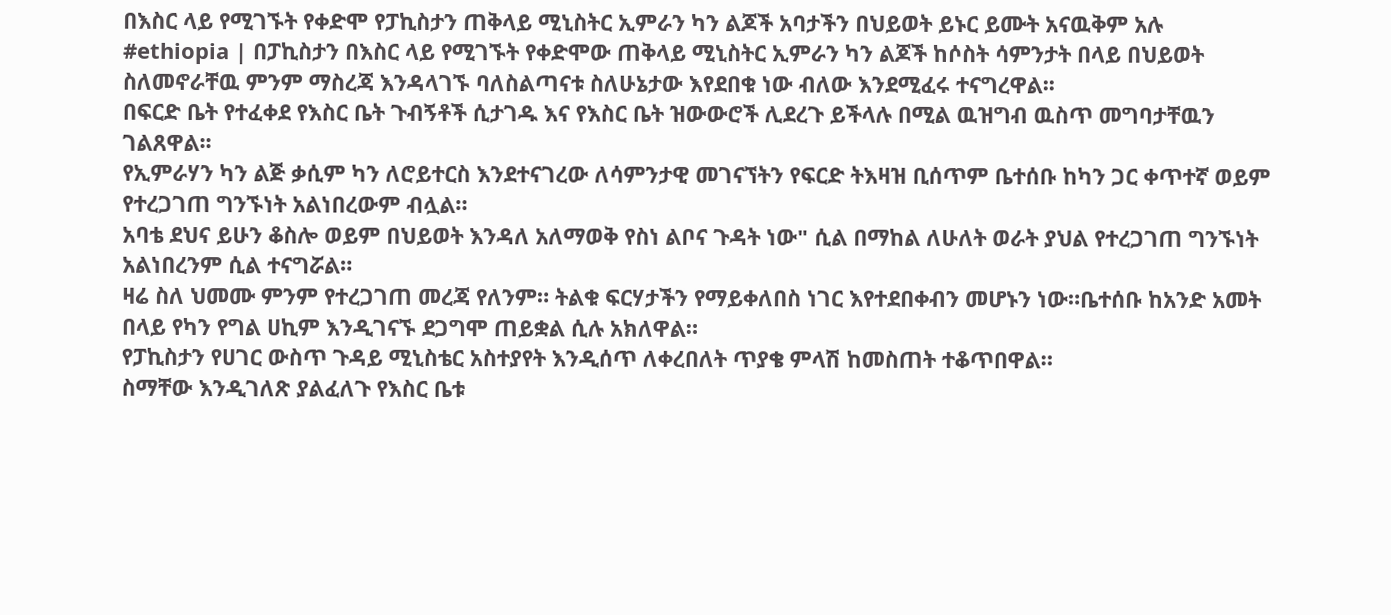በእስር ላይ የሚገኙት የቀድሞ የፓኪስታን ጠቅላይ ሚኒስትር ኢምራን ካን ልጆች አባታችን በህይወት ይኑር ይሙት አናዉቅም አሉ
#ethiopia | በፓኪስታን በእስር ላይ የሚገኙት የቀድሞው ጠቅላይ ሚኒስትር ኢምራን ካን ልጆች ከሶስት ሳምንታት በላይ በህይወት ስለመኖራቸዉ ምንም ማስረጃ እንዳላገኙ ባለስልጣናቱ ስለሁኔታው እየደበቁ ነው ብለው እንደሚፈሩ ተናግረዋል፡፡
በፍርድ ቤት የተፈቀደ የእስር ቤት ጉብኝቶች ሲታገዱ እና የእስር ቤት ዝውውሮች ሊደረጉ ይችላሉ በሚል ዉዝግብ ዉስጥ መግባታቸዉን ገልጸዋል፡፡
የኢምራሃን ካን ልጅ ቃሲም ካን ለሮይተርስ እንደተናገረው ለሳምንታዊ መገናኘትን የፍርድ ትእዛዝ ቢሰጥም ቤተሰቡ ከካን ጋር ቀጥተኛ ወይም የተረጋገጠ ግንኙነት አልነበረውም ብሏል።
አባቴ ደህና ይሁን ቆስሎ ወይም በህይወት እንዳለ አለማወቅ የስነ ልቦና ጉዳት ነው" ሲል በማከል ለሁለት ወራት ያህል የተረጋገጠ ግንኙነት አልነበረንም ሲል ተናግሯል።
ዛሬ ስለ ህመሙ ምንም የተረጋገጠ መረጃ የለንም። ትልቁ ፍርሃታችን የማይቀለበስ ነገር እየተደበቀብን መሆኑን ነው።ቤተሰቡ ከአንድ አመት በላይ የካን የግል ሀኪም እንዲገናኙ ደጋግሞ ጠይቋል ሲሉ አክለዋል።
የፓኪስታን የሀገር ውስጥ ጉዳይ ሚኒስቴር አስተያየት እንዲሰጥ ለቀረበለት ጥያቄ ምላሽ ከመስጠት ተቆጥበዋል።
ስማቸው እንዲገለጽ ያልፈለጉ የእስር ቤቱ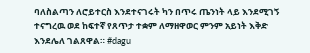ባለስልጣን ለሮይተርስ እንደተናገሩት ካን በጥሩ ጤንነት ላይ እንደሚገኝ ተናግረዉ ወደ ከፍተኛ የጸጥታ ተቋም ለማዘዋወር ምንም አይነት እቅድ እንደሌለ ገልጸዋል። #dagu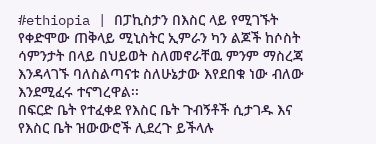#ethiopia | በፓኪስታን በእስር ላይ የሚገኙት የቀድሞው ጠቅላይ ሚኒስትር ኢምራን ካን ልጆች ከሶስት ሳምንታት በላይ በህይወት ስለመኖራቸዉ ምንም ማስረጃ እንዳላገኙ ባለስልጣናቱ ስለሁኔታው እየደበቁ ነው ብለው እንደሚፈሩ ተናግረዋል፡፡
በፍርድ ቤት የተፈቀደ የእስር ቤት ጉብኝቶች ሲታገዱ እና የእስር ቤት ዝውውሮች ሊደረጉ ይችላሉ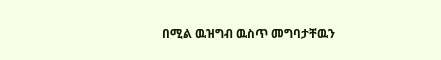በሚል ዉዝግብ ዉስጥ መግባታቸዉን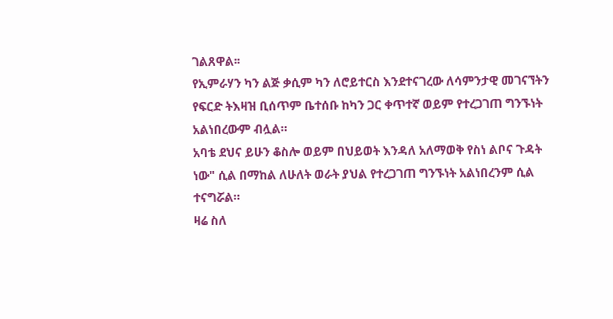ገልጸዋል፡፡
የኢምራሃን ካን ልጅ ቃሲም ካን ለሮይተርስ እንደተናገረው ለሳምንታዊ መገናኘትን የፍርድ ትእዛዝ ቢሰጥም ቤተሰቡ ከካን ጋር ቀጥተኛ ወይም የተረጋገጠ ግንኙነት አልነበረውም ብሏል።
አባቴ ደህና ይሁን ቆስሎ ወይም በህይወት እንዳለ አለማወቅ የስነ ልቦና ጉዳት ነው" ሲል በማከል ለሁለት ወራት ያህል የተረጋገጠ ግንኙነት አልነበረንም ሲል ተናግሯል።
ዛሬ ስለ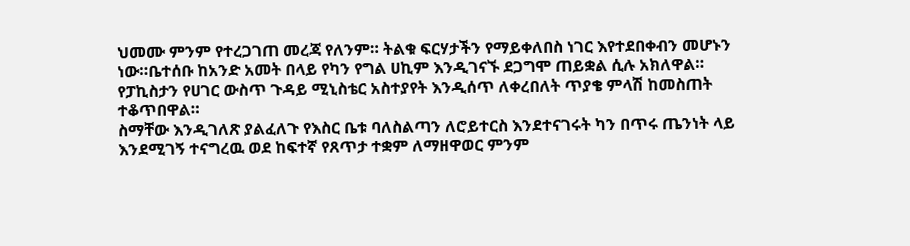ህመሙ ምንም የተረጋገጠ መረጃ የለንም። ትልቁ ፍርሃታችን የማይቀለበስ ነገር እየተደበቀብን መሆኑን ነው።ቤተሰቡ ከአንድ አመት በላይ የካን የግል ሀኪም እንዲገናኙ ደጋግሞ ጠይቋል ሲሉ አክለዋል።
የፓኪስታን የሀገር ውስጥ ጉዳይ ሚኒስቴር አስተያየት እንዲሰጥ ለቀረበለት ጥያቄ ምላሽ ከመስጠት ተቆጥበዋል።
ስማቸው እንዲገለጽ ያልፈለጉ የእስር ቤቱ ባለስልጣን ለሮይተርስ እንደተናገሩት ካን በጥሩ ጤንነት ላይ እንደሚገኝ ተናግረዉ ወደ ከፍተኛ የጸጥታ ተቋም ለማዘዋወር ምንም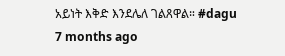አይነት እቅድ እንደሌለ ገልጸዋል። #dagu
7 months ago